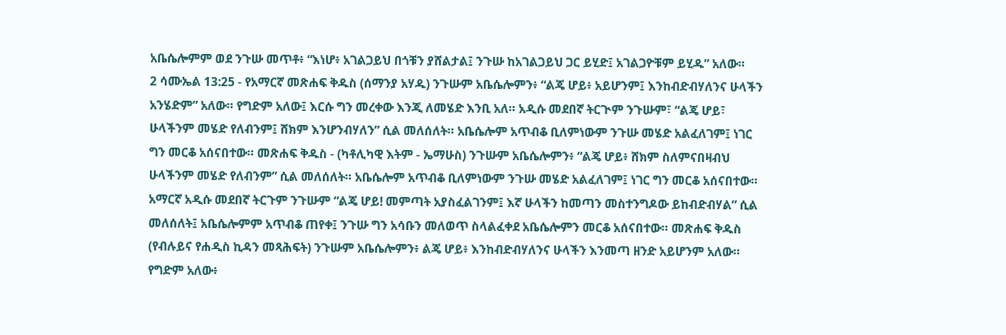አቤሴሎምም ወደ ንጉሡ መጥቶ፥ “እነሆ፥ አገልጋይህ በጎቹን ያሸልታል፤ ንጉሡ ከአገልጋይህ ጋር ይሂድ፤ አገልጋዮቹም ይሂዱ” አለው።
2 ሳሙኤል 13:25 - የአማርኛ መጽሐፍ ቅዱስ (ሰማንያ አሃዱ) ንጉሡም አቤሴሎምን፥ “ልጄ ሆይ፥ አይሆንም፤ እንከብድብሃለንና ሁላችን አንሄድም” አለው። የግድም አለው፤ እርሱ ግን መረቀው እንጂ ለመሄድ እንቢ አለ። አዲሱ መደበኛ ትርጒም ንጉሡም፣ “ልጄ ሆይ፣ ሁላችንም መሄድ የለብንም፤ ሸክም እንሆንብሃለን” ሲል መለሰለት። አቤሴሎም አጥብቆ ቢለምነውም ንጉሡ መሄድ አልፈለገም፤ ነገር ግን መርቆ አሰናበተው። መጽሐፍ ቅዱስ - (ካቶሊካዊ እትም - ኤማሁስ) ንጉሡም አቤሴሎምን፥ “ልጄ ሆይ፥ ሸክም ስለምናበዛብህ ሁላችንም መሄድ የለብንም” ሲል መለሰለት። አቤሴሎም አጥብቆ ቢለምነውም ንጉሡ መሄድ አልፈለገም፤ ነገር ግን መርቆ አሰናበተው። አማርኛ አዲሱ መደበኛ ትርጉም ንጉሡም “ልጄ ሆይ! መምጣት አያስፈልገንም፤ እኛ ሁላችን ከመጣን መስተንግዶው ይከብድብሃል” ሲል መለሰለት፤ አቤሴሎምም አጥብቆ ጠየቀ፤ ንጉሡ ግን አሳቡን መለወጥ ስላልፈቀደ አቤሴሎምን መርቆ አሰናበተው። መጽሐፍ ቅዱስ (የብሉይና የሐዲስ ኪዳን መጻሕፍት) ንጉሡም አቤሴሎምን፥ ልጄ ሆይ፥ እንከብድብሃለንና ሁላችን እንመጣ ዘንድ አይሆንም አለው። የግድም አለው፥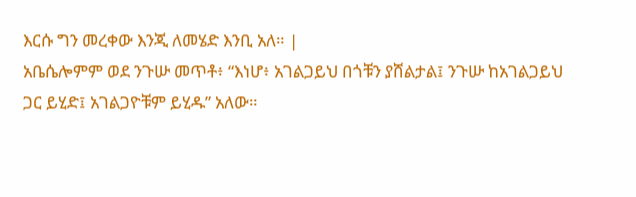እርሱ ግን መረቀው እንጂ ለመሄድ እንቢ አለ። |
አቤሴሎምም ወደ ንጉሡ መጥቶ፥ “እነሆ፥ አገልጋይህ በጎቹን ያሸልታል፤ ንጉሡ ከአገልጋይህ ጋር ይሂድ፤ አገልጋዮቹም ይሂዱ” አለው።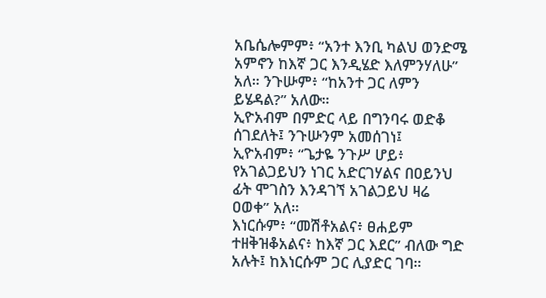አቤሴሎምም፥ “አንተ እንቢ ካልህ ወንድሜ አምኖን ከእኛ ጋር እንዲሄድ እለምንሃለሁ” አለ። ንጉሡም፥ “ከአንተ ጋር ለምን ይሄዳል?” አለው።
ኢዮአብም በምድር ላይ በግንባሩ ወድቆ ሰገደለት፤ ንጉሡንም አመሰገነ፤ ኢዮአብም፥ “ጌታዬ ንጉሥ ሆይ፥ የአገልጋይህን ነገር አድርገሃልና በዐይንህ ፊት ሞገስን እንዳገኘ አገልጋይህ ዛሬ ዐወቀ” አለ።
እነርሱም፥ “መሽቶአልና፥ ፀሐይም ተዘቅዝቆአልና፥ ከእኛ ጋር እደር” ብለው ግድ አሉት፤ ከእነርሱም ጋር ሊያድር ገባ።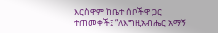እርስዋም ከቤተ ሰቦችዋ ጋር ተጠመቀች፤ “ለእግዚአብሔር አማኝ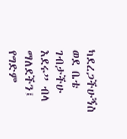ካደረጋችሁኝስ ወደ ቤቴ ገብታችሁ እደሩ” ብላ ማለደችን፤ የግድም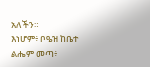አለችን።
እነሆም፥ ቦዔዝ ከቤተ ልሔም መጣ፥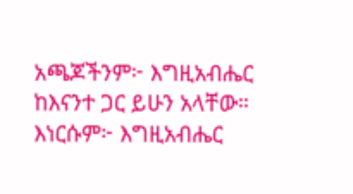አጫጆችንም፦ እግዚአብሔር ከእናንተ ጋር ይሁን አላቸው። እነርሱም፦ እግዚአብሔር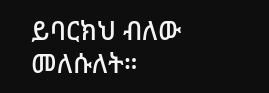ይባርክህ ብለው መለሱለት።